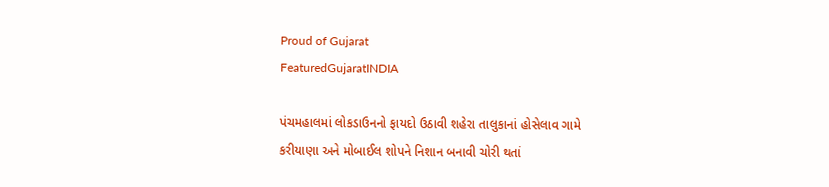Proud of Gujarat
FeaturedGujaratINDIA

પંચમહાલમાં લોકડાઉનનો ફાયદો ઉઠાવી શહેરા તાલુકાનાં હોસેલાવ ગામે કરીયાણા અને મોબાઈલ શોપને નિશાન બનાવી ચોરી થતાં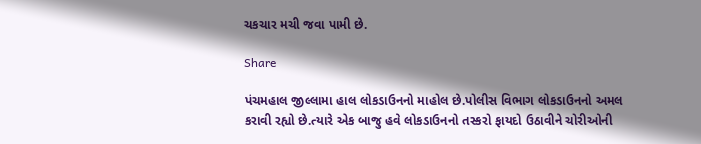ચકચાર મચી જવા પામી છે.

Share

પંચમહાલ જીલ્લામા હાલ લોકડાઉનનો માહોલ છે.પોલીસ વિભાગ લોકડાઉનનો અમલ કરાવી રહ્યો છે.ત્યારે એક બાજુ હવે લોકડાઉનનો તસ્કરો ફાયદો ઉઠાવીને ચોરીઓની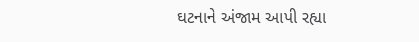ઘટનાને અંજામ આપી રહ્યા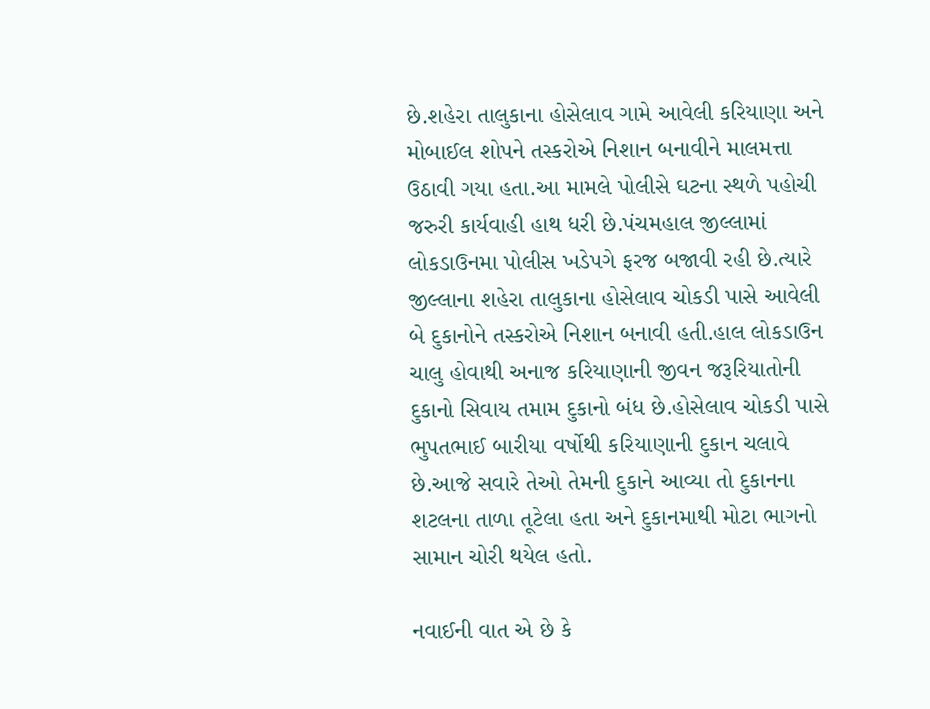છે.શહેરા તાલુકાના હોસેલાવ ગામે આવેલી કરિયાણા અને મોબાઈલ શોપને તસ્કરોએ નિશાન બનાવીને માલમત્તા ઉઠાવી ગયા હતા.આ મામલે પોલીસે ઘટના સ્થળે પહોચી જરુરી કાર્યવાહી હાથ ધરી છે.પંચમહાલ જીલ્લામાં લોકડાઉનમા પોલીસ ખડેપગે ફરજ બજાવી રહી છે.ત્યારે જીલ્લાના શહેરા તાલુકાના હોસેલાવ ચોકડી પાસે આવેલી બે દુકાનોને તસ્કરોએ નિશાન બનાવી હતી.હાલ લોકડાઉન ચાલુ હોવાથી અનાજ કરિયાણાની જીવન જરૂરિયાતોની દુકાનો સિવાય તમામ દુકાનો બંધ છે.હોસેલાવ ચોકડી પાસે ભુપતભાઈ બારીયા વર્ષોથી કરિયાણાની દુકાન ચલાવે છે.આજે સવારે તેઓ તેમની દુકાને આવ્યા તો દુકાનના શટલના તાળા તૂટેલા હતા અને દુકાનમાથી મોટા ભાગનો સામાન ચોરી થયેલ હતો.

નવાઈની વાત એ છે કે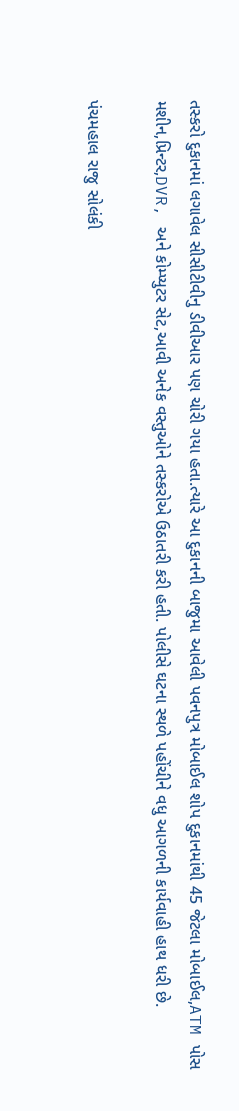તસ્કરો દુકાનમાં લગાવેલ સીસીટીવીનુ ડીવીઆર પણ ચોરી ગયા હતા.ત્યારે આ દુકાનની બાજુમા આવેલી પવનપુત્ર મોબાઈલ શોપ દુકાનમાંથી 45 જેટલા મોબાઈલ,ATM પોસ મશીન,પ્રિન્ટર,DVR, અને કોમ્પ્યુટર સેટ,આવી અનેક વસ્તુઓને તસ્કરોએ ઉઠાતરી કરી હતી. પોલીસે ઘટના સ્થળે પહોંચીને વધુ આગળની કાર્યવાહી હાથ ધરી છે.

પંચમહાલ રાજુ સોલંકી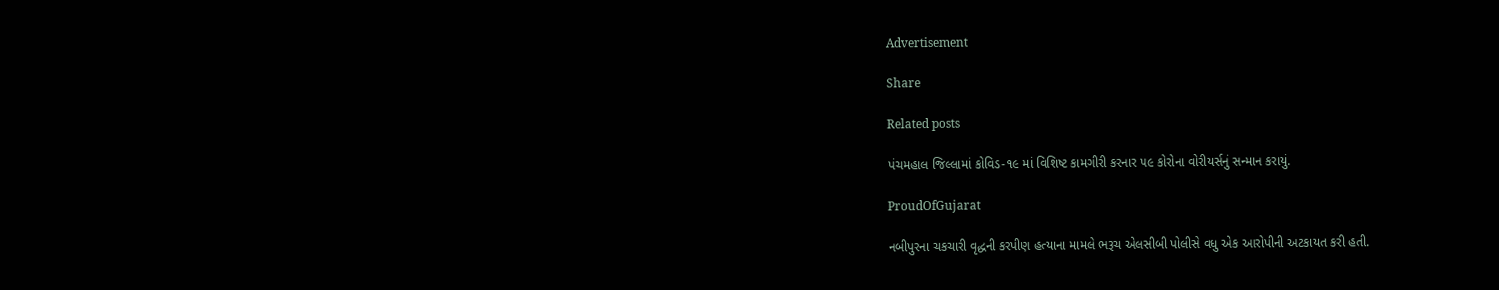Advertisement

Share

Related posts

પંચમહાલ જિલ્લામાં કોવિડ-૧૯ માં વિશિષ્ટ કામગીરી કરનાર ૫૯ કોરોના વોરીયર્સનું સન્માન કરાયું.

ProudOfGujarat

નબીપુરના ચકચારી વૃદ્ધની કરપીણ હત્યાના મામલે ભરૂચ એલસીબી પોલીસે વધુ એક આરોપીની અટકાયત કરી હતી.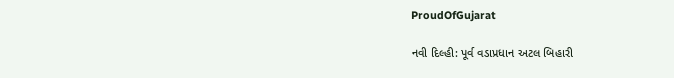ProudOfGujarat

નવી દિલ્હી: પૂર્વ વડાપ્રધાન અટલ બિહારી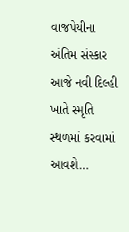વાજપેયીના અંતિમ સંસ્કાર આજે નવી દિલ્હી ખાતે સ્મૃતિ સ્થળમાં કરવામાં આવશે…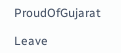ProudOfGujarat

Leave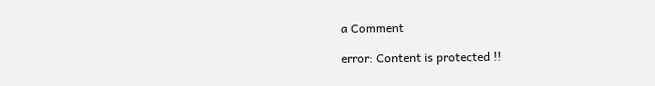a Comment

error: Content is protected !!